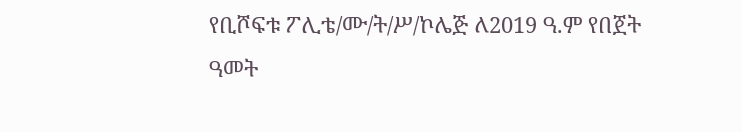የቢሾፍቱ ፖሊቴ/ሙ/ት/ሥ/ኮሌጅ ለ2019 ዓ.ም የበጀት ዓመት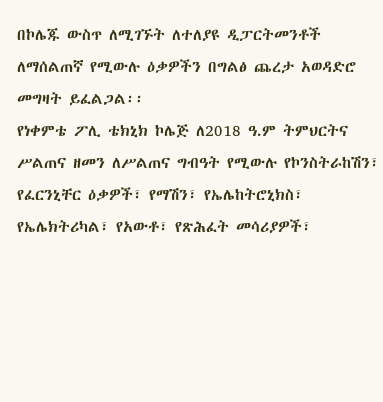በኮሌጁ ውስጥ ለሚገኙት ለተለያዩ ዲፓርትመንቶች ለማሰልጠኛ የሚውሉ ዕቃዎችን በግልፅ ጨረታ አወዳድሮ መግዛት ይፈልጋል፡፡
የነቀምቴ ፖሊ ቴክኒክ ኮሌጅ ለ2018 ዓ.ም ትምህርትና ሥልጠና ዘመን ለሥልጠና ግብዓት የሚውሉ የኮንስትራከሽን፣ የፈርንኒቸር ዕቃዎች፣ የማሽን፣ የኤሌከትሮኒክስ፣ የኤሌክትሪካል፣ የአውቶ፣ የጽሕፈት መሳሪያዎች፣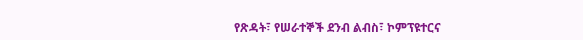የጽዳት፣ የሠራተኞች ደንብ ልብስ፣ ኮምፕዩተርና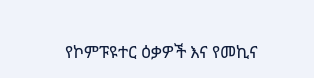የኮምፑዩተር ዕቃዎች እና የመኪና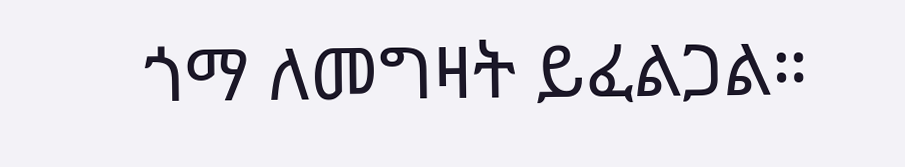ጎማ ለመግዛት ይፈልጋል።